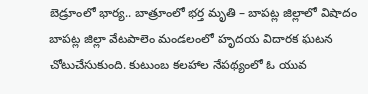బెడ్రూంలో భార్య.. బాత్రూంలో భర్త మృతి – బాపట్ల జిల్లాలో విషాదం
బాపట్ల జిల్లా వేటపాలెం మండలంలో హృదయ విదారక ఘటన చోటుచేసుకుంది. కుటుంబ కలహాల నేపథ్యంలో ఓ యువ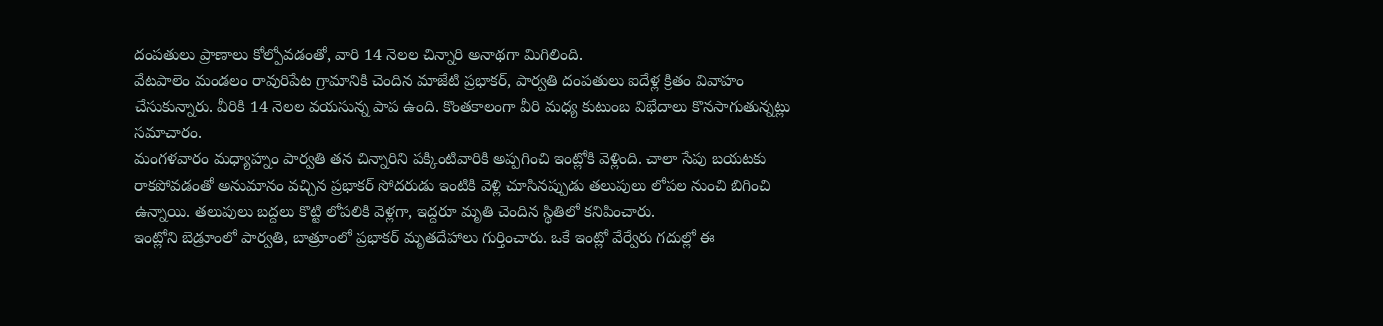దంపతులు ప్రాణాలు కోల్పోవడంతో, వారి 14 నెలల చిన్నారి అనాథగా మిగిలింది.
వేటపాలెం మండలం రావురిపేట గ్రామానికి చెందిన మాజేటి ప్రభాకర్, పార్వతి దంపతులు ఐదేళ్ల క్రితం వివాహం చేసుకున్నారు. వీరికి 14 నెలల వయసున్న పాప ఉంది. కొంతకాలంగా వీరి మధ్య కుటుంబ విభేదాలు కొనసాగుతున్నట్లు సమాచారం.
మంగళవారం మధ్యాహ్నం పార్వతి తన చిన్నారిని పక్కింటివారికి అప్పగించి ఇంట్లోకి వెళ్లింది. చాలా సేపు బయటకు రాకపోవడంతో అనుమానం వచ్చిన ప్రభాకర్ సోదరుడు ఇంటికి వెళ్లి చూసినప్పుడు తలుపులు లోపల నుంచి బిగించి ఉన్నాయి. తలుపులు బద్దలు కొట్టి లోపలికి వెళ్లగా, ఇద్దరూ మృతి చెందిన స్థితిలో కనిపించారు.
ఇంట్లోని బెడ్రూంలో పార్వతి, బాత్రూంలో ప్రభాకర్ మృతదేహాలు గుర్తించారు. ఒకే ఇంట్లో వేర్వేరు గదుల్లో ఈ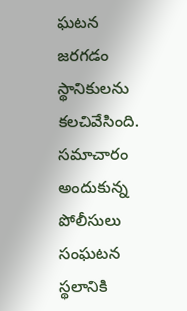ఘటన జరగడం స్థానికులను కలచివేసింది. సమాచారం అందుకున్న పోలీసులు సంఘటన స్థలానికి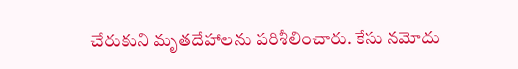చేరుకుని మృతదేహాలను పరిశీలించారు. కేసు నమోదు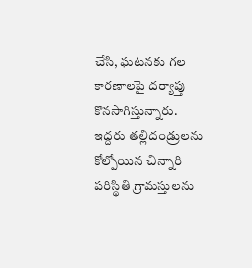చేసి, ఘటనకు గల కారణాలపై దర్యాప్తు కొనసాగిస్తున్నారు. ఇద్దరు తల్లిదండ్రులను కోల్పోయిన చిన్నారి పరిస్థితి గ్రామస్తులను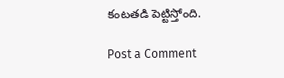కంటతడి పెట్టిస్తోంది.

Post a Comment